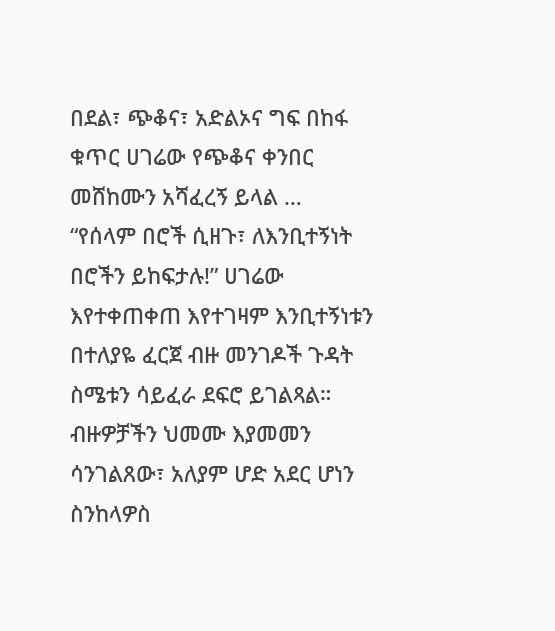በደል፣ ጭቆና፣ አድልኦና ግፍ በከፋ ቁጥር ሀገሬው የጭቆና ቀንበር መሸከሙን አሻፈረኝ ይላል … “የሰላም በሮች ሲዘጉ፣ ለእንቢተኝነት በሮችን ይከፍታሉ!” ሀገሬው እየተቀጠቀጠ እየተገዛም እንቢተኝነቱን በተለያዬ ፈርጀ ብዙ መንገዶች ጉዳት ስሜቱን ሳይፈራ ደፍሮ ይገልጻል። ብዙዎቻችን ህመሙ እያመመን ሳንገልጸው፣ አለያም ሆድ አደር ሆነን ስንከላዎስ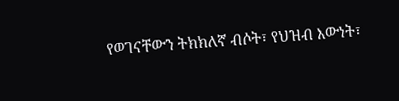የወገናቸውን ትክክለኛ ብሶት፣ የህዝብ እውነት፣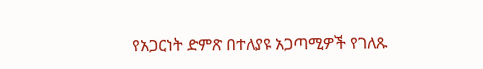የአጋርነት ድምጽ በተለያዩ አጋጣሚዎች የገለጹ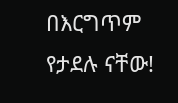በእርግጥም የታደሉ ናቸው!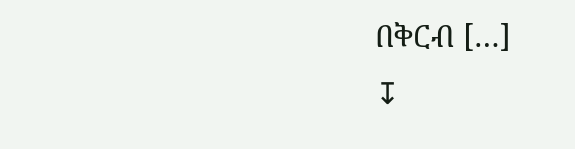በቅርብ […]
↧